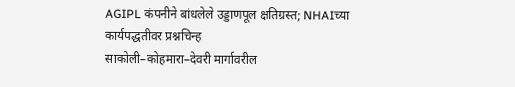AGIPL कंपनीने बांधलेले उड्डाणपूल क्षतिग्रस्त; NHAIच्या कार्यपद्धतीवर प्रश्नचिन्ह
साकोली–कोहमारा–देवरी मार्गावरील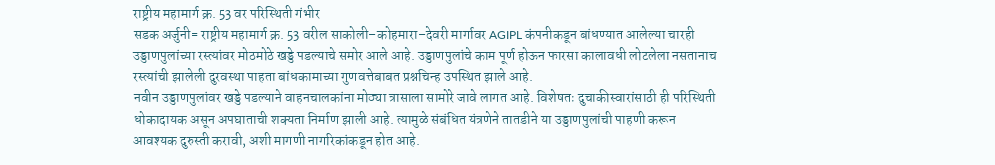राष्ट्रीय महामार्ग क्र. 53 वर परिस्थिती गंभीर
सडक अर्जुनी= राष्ट्रीय महामार्ग क्र. 53 वरील साकोली–कोहमारा–देवरी मार्गावर AGIPL कंपनीकडून बांधण्यात आलेल्या चारही उड्डाणपुलांच्या रस्त्यांवर मोठमोठे खड्डे पडल्याचे समोर आले आहे. उड्डाणपुलांचे काम पूर्ण होऊन फारसा कालावधी लोटलेला नसतानाच रस्त्यांची झालेली दुरवस्था पाहता बांधकामाच्या गुणवत्तेबाबत प्रश्नचिन्ह उपस्थित झाले आहे.
नवीन उड्डाणपुलांवर खड्डे पडल्याने वाहनचालकांना मोठ्या त्रासाला सामोरे जावे लागत आहे. विशेषतः दुचाकीस्वारांसाठी ही परिस्थिती धोकादायक असून अपघाताची शक्यता निर्माण झाली आहे. त्यामुळे संबंधित यंत्रणेने तातडीने या उड्डाणपुलांची पाहणी करून आवश्यक दुरुस्ती करावी, अशी मागणी नागरिकांकडून होत आहे.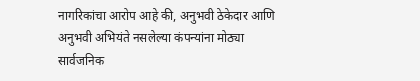नागरिकांचा आरोप आहे की, अनुभवी ठेकेदार आणि अनुभवी अभियंते नसलेल्या कंपन्यांना मोठ्या सार्वजनिक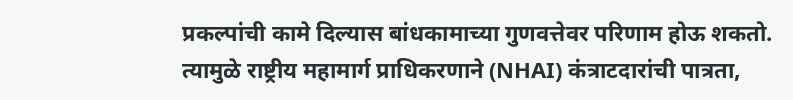प्रकल्पांची कामे दिल्यास बांधकामाच्या गुणवत्तेवर परिणाम होऊ शकतो. त्यामुळे राष्ट्रीय महामार्ग प्राधिकरणाने (NHAI) कंत्राटदारांची पात्रता,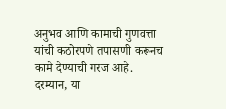अनुभव आणि कामाची गुणवत्ता यांची कठोरपणे तपासणी करूनच कामे देण्याची गरज आहे.
दरम्यान, या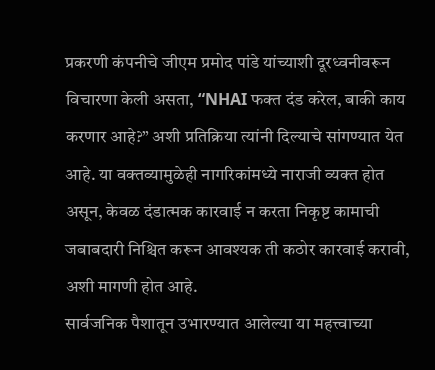प्रकरणी कंपनीचे जीएम प्रमोद पांडे यांच्याशी दूरध्वनीवरून विचारणा केली असता, “NHAI फक्त दंड करेल, बाकी काय करणार आहे?” अशी प्रतिक्रिया त्यांनी दिल्याचे सांगण्यात येत आहे. या वक्तव्यामुळेही नागरिकांमध्ये नाराजी व्यक्त होत असून, केवळ दंडात्मक कारवाई न करता निकृष्ट कामाची जबाबदारी निश्चित करून आवश्यक ती कठोर कारवाई करावी, अशी मागणी होत आहे.
सार्वजनिक पैशातून उभारण्यात आलेल्या या महत्त्वाच्या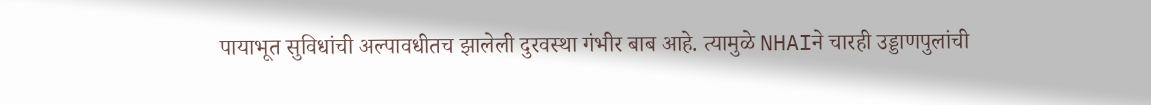पायाभूत सुविधांची अल्पावधीतच झालेली दुरवस्था गंभीर बाब आहे. त्यामुळे NHAIने चारही उड्डाणपुलांची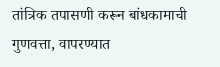तांत्रिक तपासणी करून बांधकामाची गुणवत्ता, वापरण्यात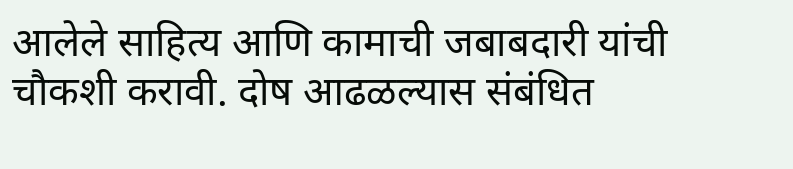आलेले साहित्य आणि कामाची जबाबदारी यांची चौकशी करावी. दोष आढळल्यास संबंधित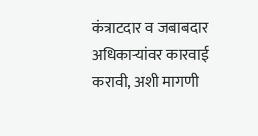कंत्राटदार व जबाबदार अधिकाऱ्यांवर कारवाई करावी, अशी मागणी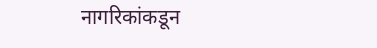नागरिकांकडून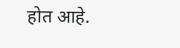होत आहे.